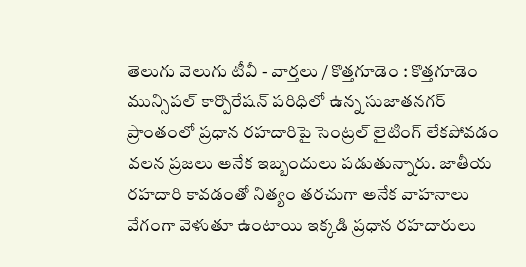తెలుగు వెలుగు టీవీ - వార్తలు / కొత్తగూడెం : కొత్తగూడెం మున్సిపల్ కార్పొరేషన్ పరిధిలో ఉన్న సుజాతనగర్ ప్రాంతంలో ప్రధాన రహదారిపై సెంట్రల్ లైటింగ్ లేకపోవడం వలన ప్రజలు అనేక ఇబ్బందులు పడుతున్నారు. జాతీయ రహదారి కావడంతో నిత్యం తరచుగా అనేక వాహనాలు వేగంగా వెళుతూ ఉంటాయి ఇక్కడి ప్రధాన రహదారులు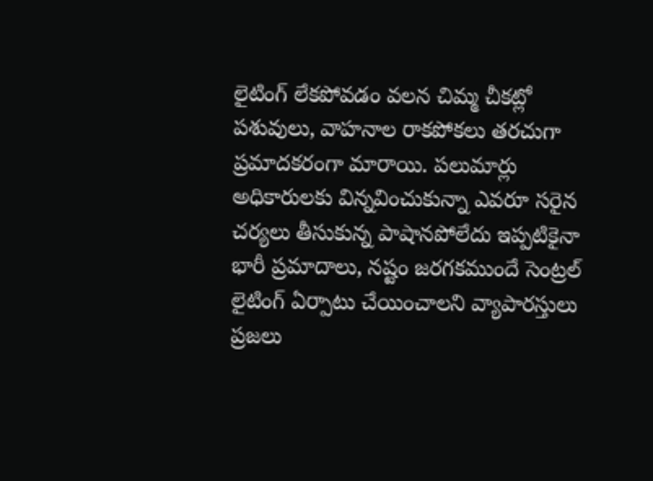లైటింగ్ లేకపోవడం వలన చిమ్మ చీకట్లో పశువులు, వాహనాల రాకపోకలు తరచుగా ప్రమాదకరంగా మారాయి. పలుమార్లు అధికారులకు విన్నవించుకున్నా ఎవరూ సరైన చర్యలు తీసుకున్న పాషానపోలేదు ఇప్పటికైనా భారీ ప్రమాదాలు, నష్టం జరగకముందే సెంట్రల్ లైటింగ్ ఏర్పాటు చేయించాలని వ్యాపారస్తులు ప్రజలు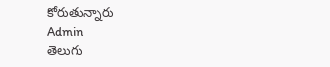కోరుతున్నారు
Admin
తెలుగు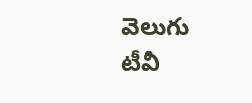వెలుగు టీవీ